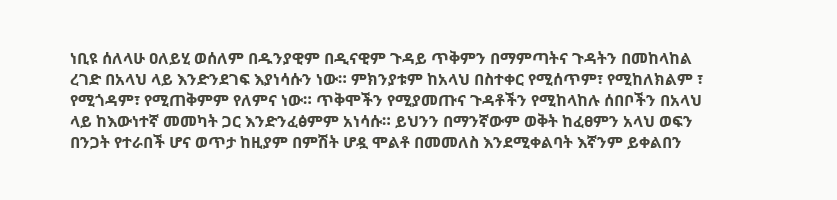ነቢዩ ሰለላሁ ዐለይሂ ወሰለም በዱንያዊም በዲናዊም ጉዳይ ጥቅምን በማምጣትና ጉዳትን በመከላከል ረገድ በአላህ ላይ እንድንደገፍ እያነሳሱን ነው። ምክንያቱም ከአላህ በስተቀር የሚሰጥም፣ የሚከለክልም ፣ የሚጎዳም፣ የሚጠቅምም የለምና ነው። ጥቅሞችን የሚያመጡና ጉዳቶችን የሚከላከሉ ሰበቦችን በአላህ ላይ ከእውነተኛ መመካት ጋር እንድንፈፅምም አነሳሱ። ይህንን በማንኛውም ወቅት ከፈፀምን አላህ ወፍን በንጋት የተራበች ሆና ወጥታ ከዚያም በምሽት ሆዷ ሞልቶ በመመለስ እንደሚቀልባት እኛንም ይቀልበን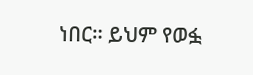ነበር። ይህም የወፏ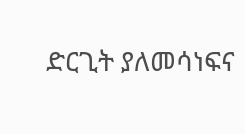ድርጊት ያለመሳነፍና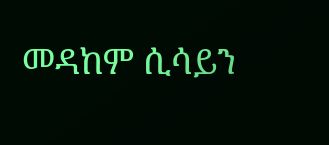መዳከም ሲሳይን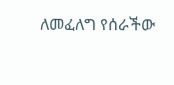ለመፈለግ የሰራችው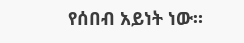የሰበብ አይነት ነው።